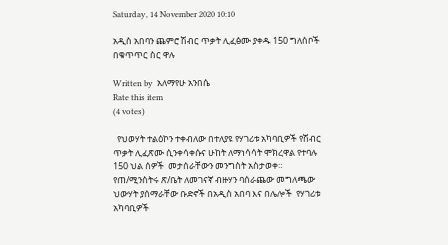Saturday, 14 November 2020 10:10

አዲስ አበባን ጨምሮ ሽብር ጥቃት ሊፈፅሙ ያቀዱ 150 ግለሰቦች በቁጥጥር ስር ዋሉ

Written by  አለማየሁ አንበሴ
Rate this item
(4 votes)

  የህወሃት ተልዕኮን ተቀብለው በተለያዩ የሃገሪቱ አካባቢዎች የሽብር ጥቃት ሊፈጽሙ ሲንቀሳቀሱና ሁከት ለማነሳሳት ሞክረዋል የተባሉ 150 ህል ሰዎች  መታሰራቸውን መንግስት አስታወቀ።
የጠ/ሚንስትሩ ጽ/ቤት ለመገናኛ ብዙሃን ባሰራጨው መግለጫው ህውሃት ያሰማራቸው ቡድኖች በአዲስ አበባ እና በሌሎች  የሃገሪቱ አካባቢዎች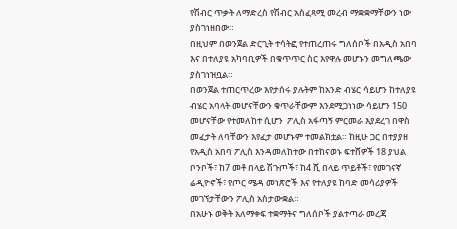የሽብር ጥቃት ለማድረስ የሽብር አስፈጻሚ መረብ ማቋቋማቸውን ነው ያስገነዘበው።
በዚህም በወንጀል ድርጊት ተሳትፎ የተጠረጠሩ ግለሰቦች በአዲስ አበባ እና በተለያዩ አካባቢዎች በቁጥጥር ስር እየዋሉ መሆኑን መግለጫው ያስገነዝቧል።
በወንጀል ተጠርጥረው እየታሰሩ ያሉትም ከአንድ ብሄር ሳይሆን ከተለያዩ ብሄር አባላት መሆናቸውን ቁጥራቸውም እንደሚጋነነው ሳይሆን 150 መሆናቸው የተመለከተ ሲሆን  ፖሊስ አፋጣኝ ምርመራ እያደረገ በዋስ መፈታት ለባቸውን እየፈታ መሆኑም ተመልክቷል። ከዚሁ ጋር በተያያዘ የአዲስ አበባ ፖሊስ እንዳመለከተው በተከናወኑ ፍተሸዎች 18 ያህል ቦንቦች፣ ከ7 መቶ በላይ ሽጉጦች፣ ከ4 ሺ በላይ ጥይቶች፣ የመገናኛ ሬዲዮኖች፣ የጦር ሜዳ መነጽሮች እና የተለያዩ ከባድ መሳሪያዎች መገኘታቸውን ፖሊስ አስታውቋል።
በአሁኑ ወቅት አለማቀፍ ተቋማትና ግለሰቦች ያልተጣራ መረጃ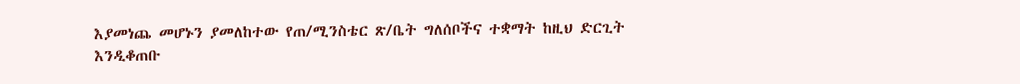እያመነጨ መሆኑን ያመለከተው የጠ/ሚንስቴር ጽ/ቤት ግለሰቦችና ተቋማት ከዚህ ድርጊት እንዲቆጠቡ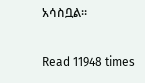አሳስቧል።

Read 11948 times